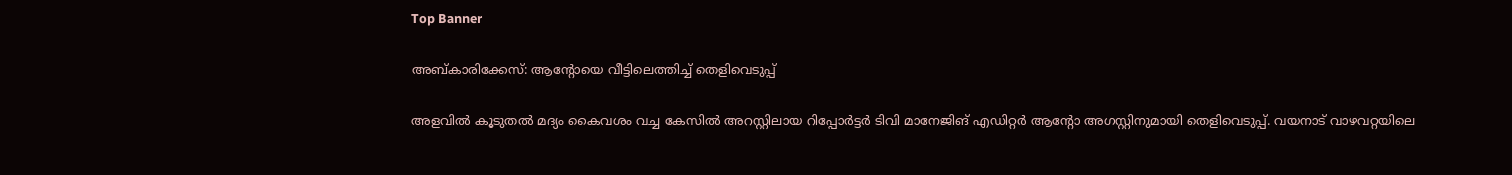Top Banner

അബ്കാരിക്കേസ്: ആൻ്റോയെ വീട്ടിലെത്തിച്ച് തെളിവെടുപ്പ്

അളവില്‍ കൂടുതല്‍ മദ്യം കൈവശം വച്ച കേസില്‍ അറസ്റ്റിലായ റിപ്പോര്‍ട്ടര്‍ ടിവി മാനേജിങ് എഡിറ്റര്‍ ആന്റോ അഗസ്റ്റിനുമായി തെളിവെടുപ്പ്. വയനാട് വാഴവറ്റയിലെ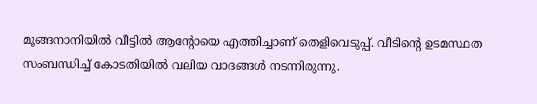മൂങ്ങനാനിയില്‍ വീട്ടില്‍ ആന്റോയെ എത്തിച്ചാണ് തെളിവെടുപ്പ്. വീടിന്റെ ഉടമസ്ഥത സംബന്ധിച്ച് കോടതിയില്‍ വലിയ വാദങ്ങള്‍ നടന്നിരുന്നു.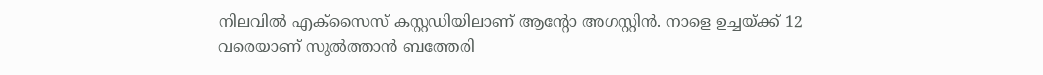നിലവില്‍ എക്‌സൈസ് കസ്റ്റഡിയിലാണ് ആന്റോ അഗസ്റ്റിന്‍. നാളെ ഉച്ചയ്ക്ക് 12 വരെയാണ് സുല്‍ത്താന്‍ ബത്തേരി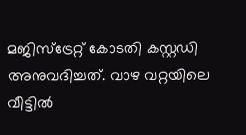മജിസ്‌ട്രേറ്റ് കോടതി കസ്റ്റഡി അനുവദിച്ചത്. വാഴ വറ്റയിലെ വീട്ടില്‍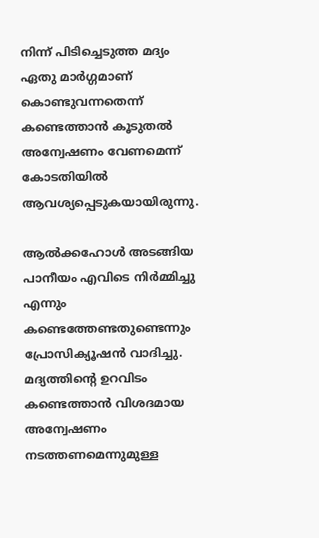നിന്ന് പിടിച്ചെടുത്ത മദ്യം ഏതു മാര്‍ഗ്ഗമാണ് കൊണ്ടുവന്നതെന്ന് കണ്ടെത്താന്‍ കൂടുതല്‍ അന്വേഷണം വേണമെന്ന് കോടതിയില്‍ ആവശ്യപ്പെടുകയായിരുന്നു.

ആല്‍ക്കഹോള്‍ അടങ്ങിയ പാനീയം എവിടെ നിര്‍മ്മിച്ചു എന്നും കണ്ടെത്തേണ്ടതുണ്ടെന്നും പ്രോസിക്യൂഷന്‍ വാദിച്ചു. മദ്യത്തിന്റെ ഉറവിടം കണ്ടെത്താന്‍ വിശദമായ അന്വേഷണം നടത്തണമെന്നുമുള്ള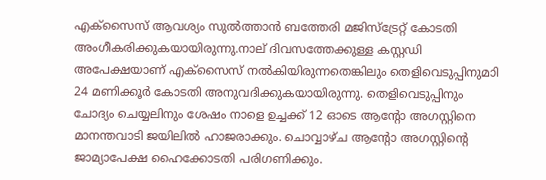എക്‌സൈസ് ആവശ്യം സുല്‍ത്താന്‍ ബത്തേരി മജിസ്‌ട്രേറ്റ് കോടതി അംഗീകരിക്കുകയായിരുന്നു.നാല് ദിവസത്തേക്കുള്ള കസ്റ്റഡി അപേക്ഷയാണ് എക്‌സൈസ് നല്‍കിയിരുന്നതെങ്കിലും തെളിവെടുപ്പിനുമാി 24 മണിക്കൂര്‍ കോടതി അനുവദിക്കുകയായിരുന്നു. തെളിവെടുപ്പിനും ചോദ്യം ചെയ്യലിനും ശേഷം നാളെ ഉച്ചക്ക് 12 ഓടെ ആന്റോ അഗസ്റ്റിനെ മാനന്തവാടി ജയിലില്‍ ഹാജരാക്കും. ചൊവ്വാഴ്ച ആന്റോ അഗസ്റ്റിന്റെ ജാമ്യാപേക്ഷ ഹൈക്കോടതി പരിഗണിക്കും.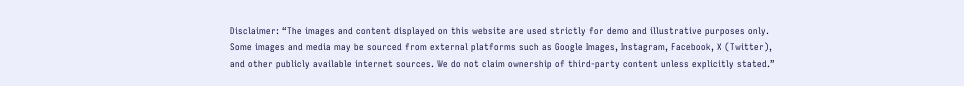Disclaimer: “The images and content displayed on this website are used strictly for demo and illustrative purposes only. Some images and media may be sourced from external platforms such as Google Images, Instagram, Facebook, X (Twitter), and other publicly available internet sources. We do not claim ownership of third-party content unless explicitly stated.”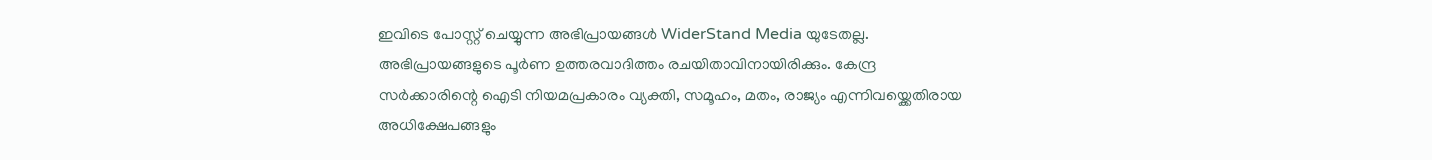ഇവിടെ പോസ്റ്റ് ചെയ്യുന്ന അഭിപ്രായങ്ങൾ WiderStand Media യുടേതല്ല. അഭിപ്രായങ്ങളുടെ പൂർണ ഉത്തരവാദിത്തം രചയിതാവിനായിരിക്കും. കേന്ദ്ര സർക്കാരിന്റെ ഐടി നിയമപ്രകാരം വ്യക്തി, സമൂഹം, മതം, രാജ്യം എന്നിവയ്ക്കെതിരായ അധിക്ഷേപങ്ങളും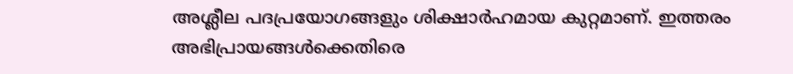അശ്ലീല പദപ്രയോഗങ്ങളും ശിക്ഷാർഹമായ കുറ്റമാണ്. ഇത്തരം അഭിപ്രായങ്ങൾക്കെതിരെ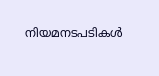നിയമനടപടികൾ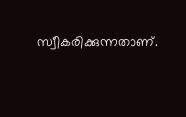സ്വീകരിക്കുന്നതാണ്.